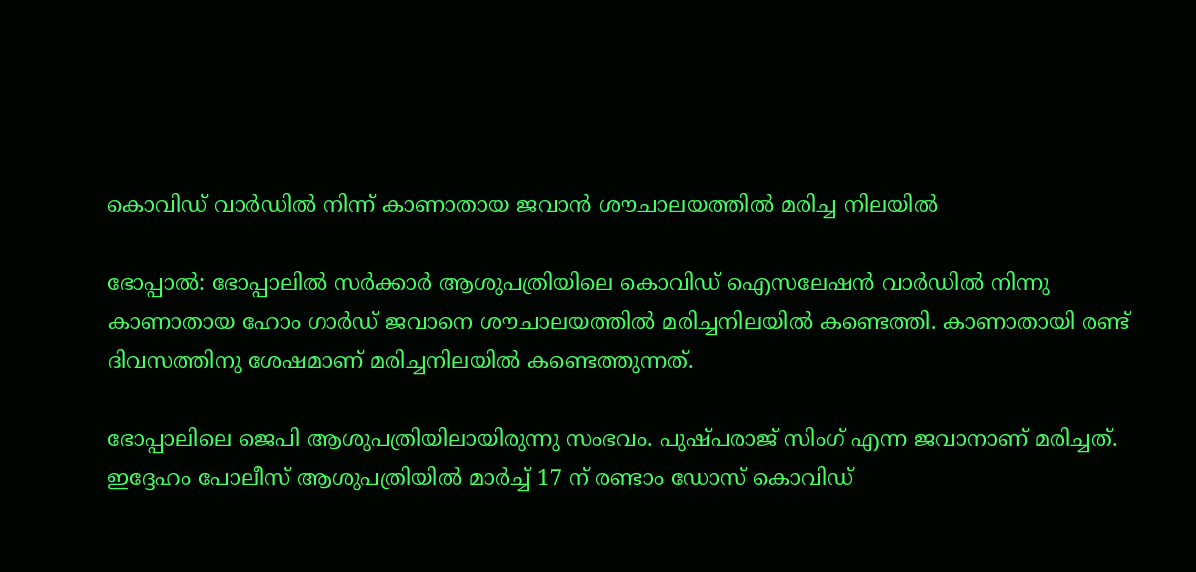കൊവിഡ് വാര്‍ഡില്‍ നിന്ന് കാണാതായ ജവാന്‍ ശൗചാലയത്തില്‍ മരിച്ച നിലയില്‍

ഭോപ്പാല്‍: ഭോപ്പാലില്‍ സര്‍ക്കാര്‍ ആശുപത്രിയിലെ കൊവിഡ് ഐസലേഷന്‍ വാര്‍ഡില്‍ നിന്നു കാണാതായ ഹോം ഗാര്‍ഡ് ജവാനെ ശൗചാലയത്തില്‍ മരിച്ചനിലയില്‍ കണ്ടെത്തി. കാണാതായി രണ്ട് ദിവസത്തിനു ശേഷമാണ് മരിച്ചനിലയില്‍ കണ്ടെത്തുന്നത്.

ഭോപ്പാലിലെ ജെപി ആശുപത്രിയിലായിരുന്നു സംഭവം. പുഷ്പരാജ് സിംഗ് എന്ന ജവാനാണ് മരിച്ചത്. ഇദ്ദേഹം പോലീസ് ആശുപത്രിയില്‍ മാര്‍ച്ച് 17 ന് രണ്ടാം ഡോസ് കൊവിഡ്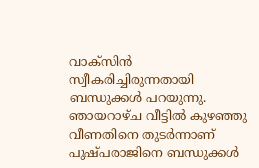വാക്‌സിന്‍ സ്വീകരിച്ചിരുന്നതായി ബന്ധുക്കള്‍ പറയുന്നു. ഞായറാഴ്ച വീട്ടില്‍ കുഴഞ്ഞു വീണതിനെ തുടര്‍ന്നാണ് പുഷ്പരാജിനെ ബന്ധുക്കള്‍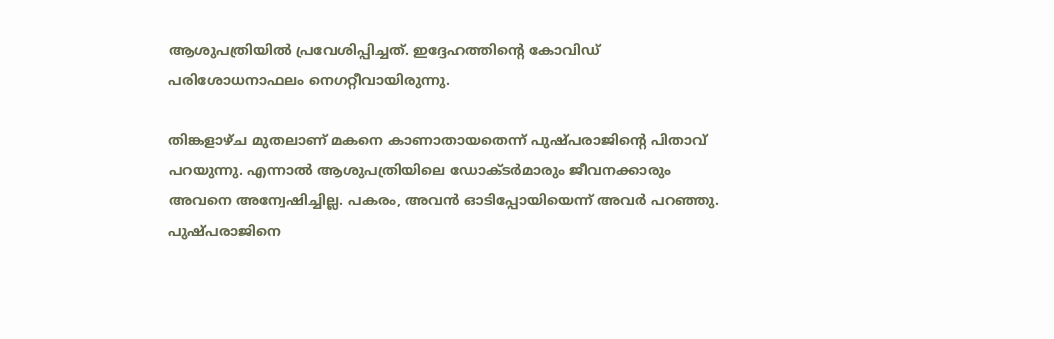ആശുപത്രിയില്‍ പ്രവേശിപ്പിച്ചത്. ഇദ്ദേഹത്തിന്റെ കോവിഡ് പരിശോധനാഫലം നെഗറ്റീവായിരുന്നു.

തിങ്കളാഴ്ച മുതലാണ് മകനെ കാണാതായതെന്ന് പുഷ്പരാജിന്റെ പിതാവ് പറയുന്നു. എന്നാല്‍ ആശുപത്രിയിലെ ഡോക്ടര്‍മാരും ജീവനക്കാരും അവനെ അന്വേഷിച്ചില്ല. പകരം, അവന്‍ ഓടിപ്പോയിയെന്ന് അവര്‍ പറഞ്ഞു. പുഷ്പരാജിനെ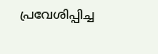പ്രവേശിപ്പിച്ച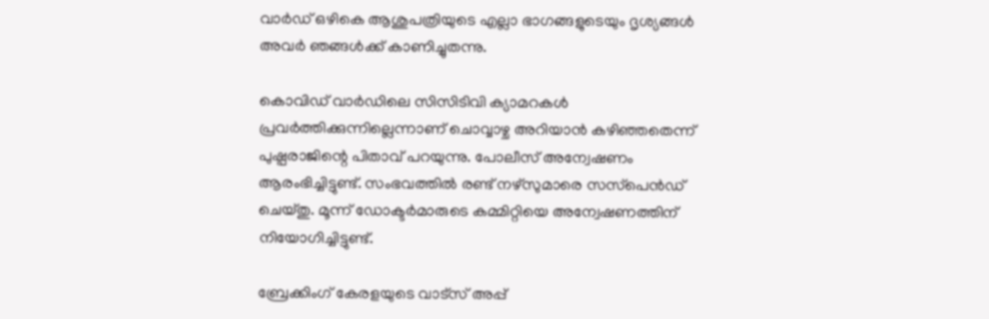വാര്‍ഡ് ഒഴികെ ആശുപത്രിയുടെ എല്ലാ ഭാഗങ്ങളുടെയും ദൃശ്യങ്ങള്‍ അവര്‍ ഞങ്ങള്‍ക്ക് കാണിച്ചുതന്നു.

കൊവിഡ് വാര്‍ഡിലെ സിസിടിവി ക്യാമറകള്‍ പ്രവര്‍ത്തിക്കുന്നില്ലെന്നാണ് ചൊവ്വാഴ്ച അറിയാന്‍ കഴിഞ്ഞതെന്ന് പുഷ്പരാജിന്റെ പിതാവ് പറയുന്നു. പോലീസ് അന്വേഷണം ആരംഭിച്ചിട്ടുണ്ട്. സംഭവത്തില്‍ രണ്ട് നഴ്‌സുമാരെ സസ്‌പെന്‍ഡ് ചെയ്തു. മൂന്ന് ഡോക്ടര്‍മാരുടെ കമ്മിറ്റിയെ അന്വേഷണത്തിന് നിയോഗിച്ചിട്ടുണ്ട്.

ബ്രേക്കിംഗ് കേരളയുടെ വാട്സ് അപ്പ്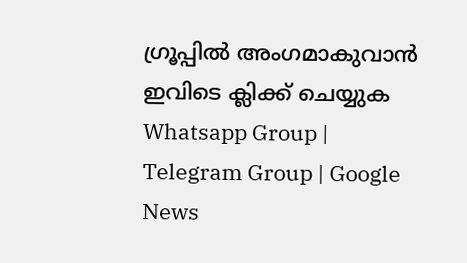ഗ്രൂപ്പിൽ അംഗമാകുവാൻ ഇവിടെ ക്ലിക്ക് ചെയ്യുക Whatsapp Group | Telegram Group | Google News